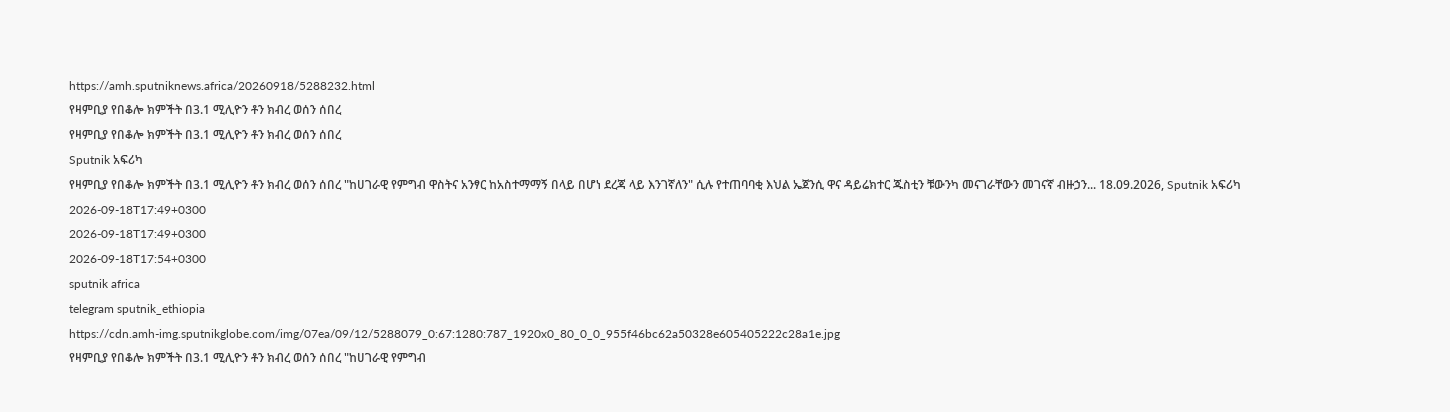https://amh.sputniknews.africa/20260918/5288232.html
የዛምቢያ የበቆሎ ክምችት በ3.1 ሚሊዮን ቶን ክብረ ወሰን ሰበረ
የዛምቢያ የበቆሎ ክምችት በ3.1 ሚሊዮን ቶን ክብረ ወሰን ሰበረ
Sputnik አፍሪካ
የዛምቢያ የበቆሎ ክምችት በ3.1 ሚሊዮን ቶን ክብረ ወሰን ሰበረ "ከሀገራዊ የምግብ ዋስትና አንፃር ከአስተማማኝ በላይ በሆነ ደረጃ ላይ እንገኛለን" ሲሉ የተጠባባቂ እህል ኤጀንሲ ዋና ዳይሬክተር ጁስቲን ቹውንካ መናገራቸውን መገናኛ ብዙኃን... 18.09.2026, Sputnik አፍሪካ
2026-09-18T17:49+0300
2026-09-18T17:49+0300
2026-09-18T17:54+0300
sputnik africa
telegram sputnik_ethiopia
https://cdn.amh-img.sputnikglobe.com/img/07ea/09/12/5288079_0:67:1280:787_1920x0_80_0_0_955f46bc62a50328e605405222c28a1e.jpg
የዛምቢያ የበቆሎ ክምችት በ3.1 ሚሊዮን ቶን ክብረ ወሰን ሰበረ "ከሀገራዊ የምግብ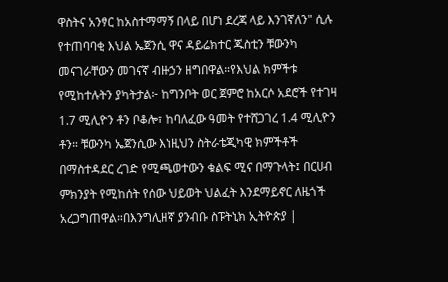ዋስትና አንፃር ከአስተማማኝ በላይ በሆነ ደረጃ ላይ እንገኛለን" ሲሉ የተጠባባቂ እህል ኤጀንሲ ዋና ዳይሬክተር ጁስቲን ቹውንካ መናገራቸውን መገናኛ ብዙኃን ዘግበዋል።የእህል ክምችቱ የሚከተሉትን ያካትታል፦ ከግንቦት ወር ጀምሮ ከአርሶ አደሮች የተገዛ 1.7 ሚሊዮን ቶን ቦቆሎ፣ ከባለፈው ዓመት የተሸጋገረ 1.4 ሚሊዮን ቶን። ቹውንካ ኤጀንሲው እነዚህን ስትራቴጂካዊ ክምችቶች በማስተዳደር ረገድ የሚጫወተውን ቁልፍ ሚና በማጉላት፤ በርሀብ ምክንያት የሚከሰት የሰው ህይወት ህልፈት እንደማይኖር ለዜጎች አረጋግጠዋል።በእንግሊዘኛ ያንብቡ ስፑትኒክ ኢትዮጵያ |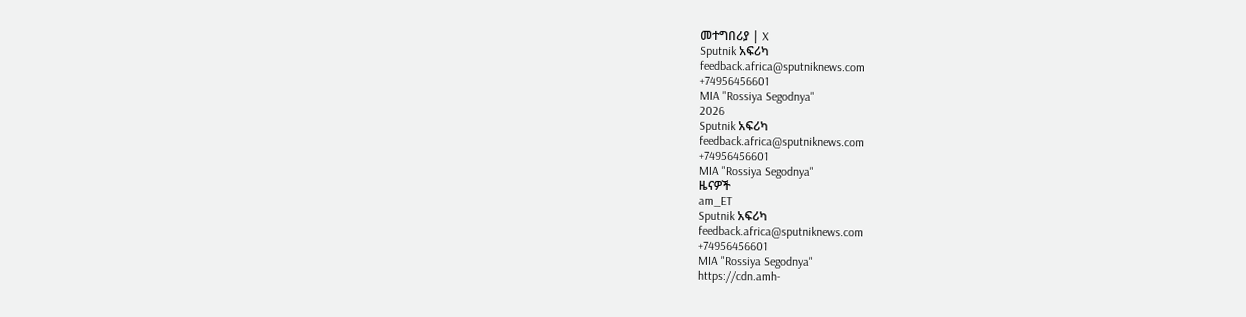መተግበሪያ | X
Sputnik አፍሪካ
feedback.africa@sputniknews.com
+74956456601
MIA "Rossiya Segodnya"
2026
Sputnik አፍሪካ
feedback.africa@sputniknews.com
+74956456601
MIA "Rossiya Segodnya"
ዜናዎች
am_ET
Sputnik አፍሪካ
feedback.africa@sputniknews.com
+74956456601
MIA "Rossiya Segodnya"
https://cdn.amh-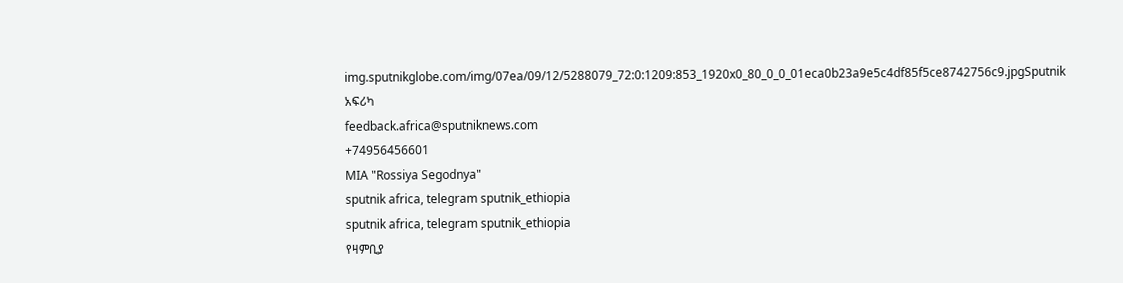img.sputnikglobe.com/img/07ea/09/12/5288079_72:0:1209:853_1920x0_80_0_0_01eca0b23a9e5c4df85f5ce8742756c9.jpgSputnik አፍሪካ
feedback.africa@sputniknews.com
+74956456601
MIA "Rossiya Segodnya"
sputnik africa, telegram sputnik_ethiopia
sputnik africa, telegram sputnik_ethiopia
የዛምቢያ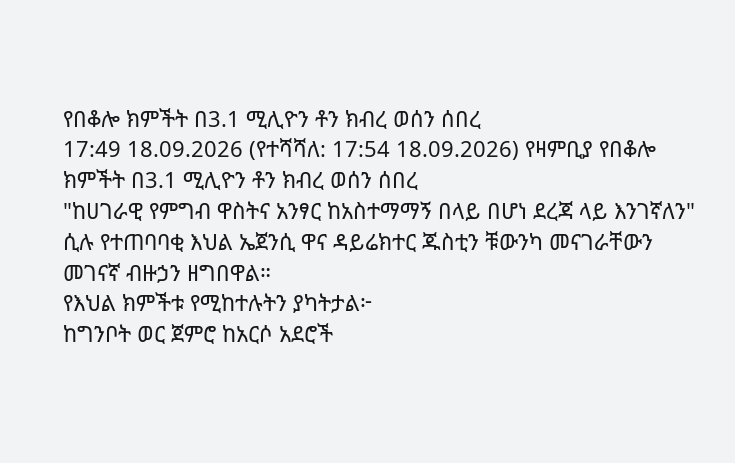የበቆሎ ክምችት በ3.1 ሚሊዮን ቶን ክብረ ወሰን ሰበረ
17:49 18.09.2026 (የተሻሻለ: 17:54 18.09.2026) የዛምቢያ የበቆሎ ክምችት በ3.1 ሚሊዮን ቶን ክብረ ወሰን ሰበረ
"ከሀገራዊ የምግብ ዋስትና አንፃር ከአስተማማኝ በላይ በሆነ ደረጃ ላይ እንገኛለን" ሲሉ የተጠባባቂ እህል ኤጀንሲ ዋና ዳይሬክተር ጁስቲን ቹውንካ መናገራቸውን መገናኛ ብዙኃን ዘግበዋል።
የእህል ክምችቱ የሚከተሉትን ያካትታል፦
ከግንቦት ወር ጀምሮ ከአርሶ አደሮች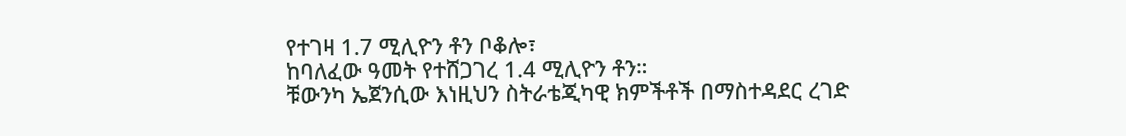የተገዛ 1.7 ሚሊዮን ቶን ቦቆሎ፣
ከባለፈው ዓመት የተሸጋገረ 1.4 ሚሊዮን ቶን።
ቹውንካ ኤጀንሲው እነዚህን ስትራቴጂካዊ ክምችቶች በማስተዳደር ረገድ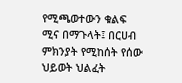የሚጫወተውን ቁልፍ ሚና በማጉላት፤ በርሀብ ምክንያት የሚከሰት የሰው ህይወት ህልፈት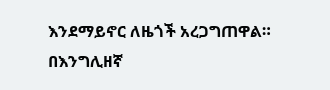እንደማይኖር ለዜጎች አረጋግጠዋል።
በእንግሊዘኛ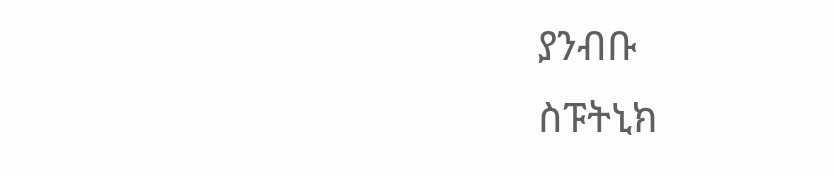ያንብቡ
ስፑትኒክ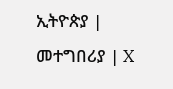ኢትዮጵያ | መተግበሪያ | X